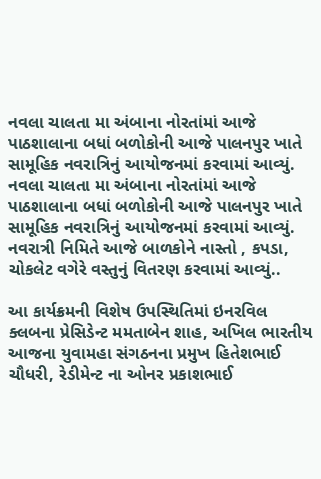નવલા ચાલતા મા અંબાના નોરતાંમાં આજે પાઠશાલાના બધાં બળોકોની આજે પાલનપુર ખાતે સામૂહિક નવરાત્રિનું આયોજનમાં કરવામાં આવ્યું.
નવલા ચાલતા મા અંબાના નોરતાંમાં આજે પાઠશાલાના બધાં બળોકોની આજે પાલનપુર ખાતે સામૂહિક નવરાત્રિનું આયોજનમાં કરવામાં આવ્યું. નવરાત્રી નિમિતે આજે બાળકોને નાસ્તો , કપડા, ચોકલેટ વગેરે વસ્તુનું વિતરણ કરવામાં આવ્યું..

આ કાર્યક્રમની વિશેષ ઉપસ્થિતિમાં ઇનરવિલ ક્લબના પ્રેસિડેન્ટ મમતાબેન શાહ, અખિલ ભારતીય આજના યુવામહા સંગઠનના પ્રમુખ હિતેશભાઈ ચૌધરી, રેડીમેન્ટ ના ઓનર પ્રકાશભાઈ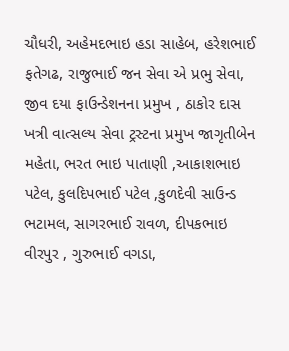ચૌધરી, અહેમદભાઇ હડા સાહેબ, હરેશભાઈ ફતેગઢ, રાજુભાઈ જન સેવા એ પ્રભુ સેવા, જીવ દયા ફાઉન્ડેશનના પ્રમુખ , ઠાકોર દાસ ખત્રી વાત્સલ્ય સેવા ટ્રસ્ટના પ્રમુખ જાગૃતીબેન મહેતા, ભરત ભાઇ પાતાણી ,આકાશભાઇ પટેલ, કુલદિપભાઈ પટેલ ,કુળદેવી સાઉન્ડ ભટામલ, સાગરભાઈ રાવળ, દીપકભાઇ વીરપુર , ગુરુભાઈ વગડા,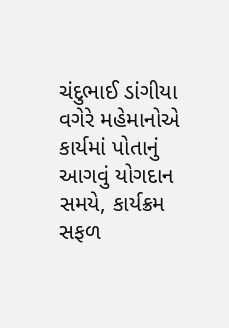ચંદુભાઈ ડાંગીયા વગેરે મહેમાનોએ કાર્યમાં પોતાનું આગવું યોગદાન સમયે, કાર્યક્રમ સફળ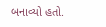બનાવ્યો હતો.